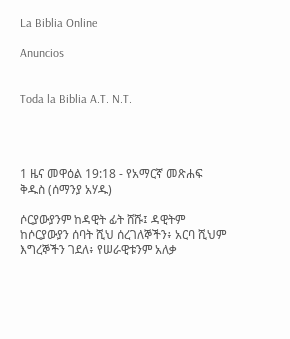La Biblia Online

Anuncios


Toda la Biblia A.T. N.T.




1 ዜና መዋዕል 19:18 - የአማርኛ መጽሐፍ ቅዱስ (ሰማንያ አሃዱ)

ሶርያውያንም ከዳዊት ፊት ሸሹ፤ ዳዊትም ከሶርያውያን ሰባት ሺህ ሰረገለኞችን፥ አርባ ሺህም እግረኞችን ገደለ፥ የሠራዊቱንም አለቃ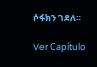ሶፋክን ገደለ።

Ver Capítulo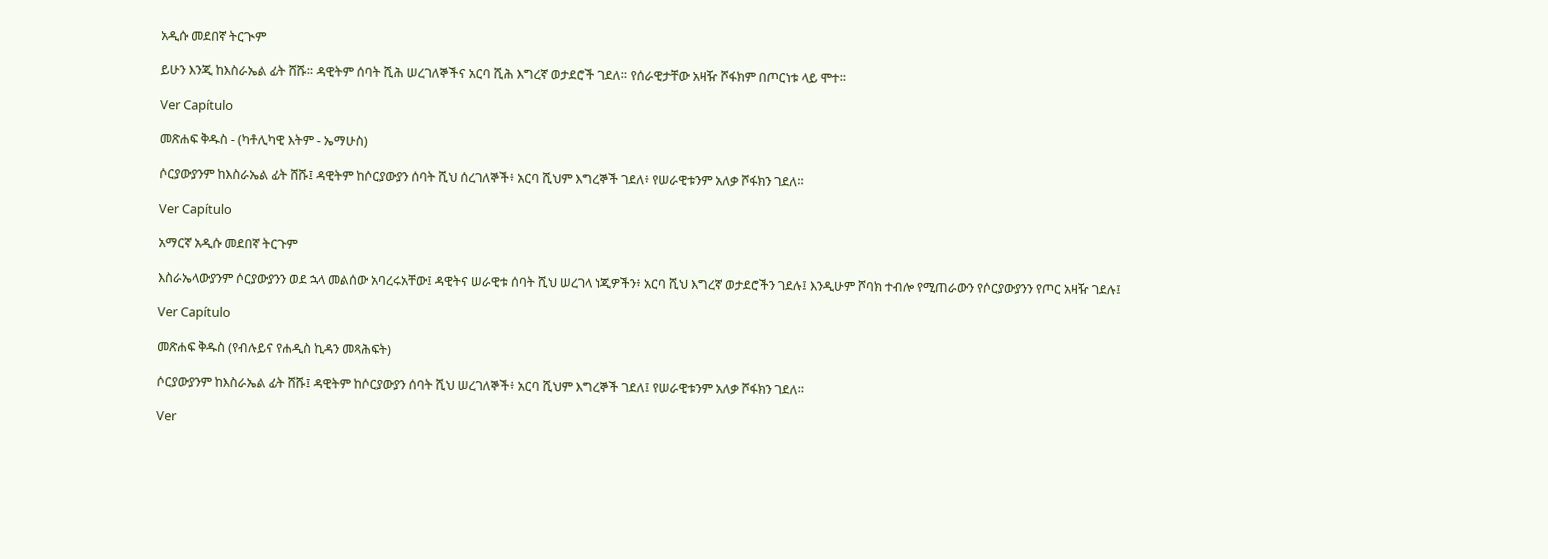አዲሱ መደበኛ ትርጒም

ይሁን እንጂ ከእስራኤል ፊት ሸሹ። ዳዊትም ሰባት ሺሕ ሠረገለኞችና አርባ ሺሕ እግረኛ ወታደሮች ገደለ። የሰራዊታቸው አዛዥ ሾፋክም በጦርነቱ ላይ ሞተ።

Ver Capítulo

መጽሐፍ ቅዱስ - (ካቶሊካዊ እትም - ኤማሁስ)

ሶርያውያንም ከእስራኤል ፊት ሸሹ፤ ዳዊትም ከሶርያውያን ሰባት ሺህ ሰረገለኞች፥ አርባ ሺህም እግረኞች ገደለ፥ የሠራዊቱንም አለቃ ሾፋክን ገደለ።

Ver Capítulo

አማርኛ አዲሱ መደበኛ ትርጉም

እስራኤላውያንም ሶርያውያንን ወደ ኋላ መልሰው አባረሩአቸው፤ ዳዊትና ሠራዊቱ ሰባት ሺህ ሠረገላ ነጂዎችን፥ አርባ ሺህ እግረኛ ወታደሮችን ገደሉ፤ እንዲሁም ሾባክ ተብሎ የሚጠራውን የሶርያውያንን የጦር አዛዥ ገደሉ፤

Ver Capítulo

መጽሐፍ ቅዱስ (የብሉይና የሐዲስ ኪዳን መጻሕፍት)

ሶርያውያንም ከእስራኤል ፊት ሸሹ፤ ዳዊትም ከሶርያውያን ሰባት ሺህ ሠረገለኞች፥ አርባ ሺህም እግረኞች ገደለ፤ የሠራዊቱንም አለቃ ሾፋክን ገደለ።

Ver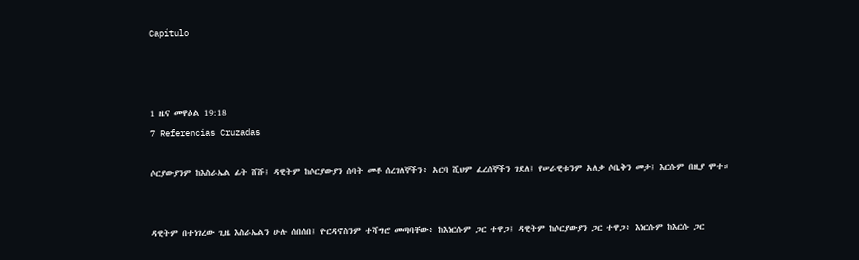Capítulo



1 ዜና መዋዕል 19:18
7 Referencias Cruzadas

ሶርያውያንም ከእስራኤል ፊት ሸሹ፤ ዳዊትም ከሶርያውያን ሰባት መቶ ሰረገለኞችን፥ አርባ ሺህም ፈረሰኞችን ገደለ፤ የሠራዊቱንም አለቃ ሶቤቅን መታ፤ እርሱም በዚያ ሞተ።


ዳዊትም በተነገረው ጊዜ እስራኤልን ሁሉ ሰበሰበ፤ ዮርዳኖስንም ተሻግሮ መጣባቸው፥ ከእነርሱም ጋር ተዋጋ፤ ዳዊትም ከሶርያውያን ጋር ተዋጋ፥ እነርሱም ከእርሱ ጋር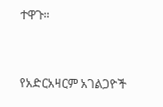ተዋጉ።


የአድርአዛርም አገልጋዮች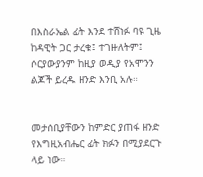በእስራኤል ፊት እንደ ተሸነፉ ባዩ ጊዜ ከዳዊት ጋር ታረቁ፤ ተገዙለትም፤ ሶርያውያንም ከዚያ ወዲያ የአሞንን ልጆች ይረዱ ዘንድ እንቢ አሉ።


መታሰቢያቸውን ከምድር ያጠፋ ዘንድ የእግዚአብሔር ፊት ክፉን በሚያደርጉ ላይ ነው።